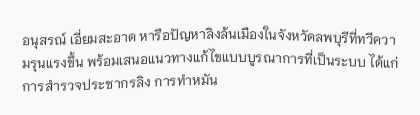อนุสรณ์ เอี่ยมสะอาด หารือปัญหาลิงล้นเมืองในจังหวัดลพบุรีที่ทวีความรุนแรงขึ้น พร้อมเสนอแนวทางแก้ไขแบบบูรณาการที่เป็นระบบ ได้แก่ การสำรวจประชากรลิง การทำหมัน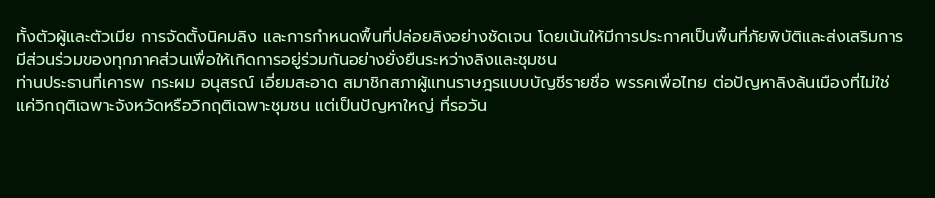ทั้งตัวผู้และตัวเมีย การจัดตั้งนิคมลิง และการกำหนดพื้นที่ปล่อยลิงอย่างชัดเจน โดยเน้นให้มีการประกาศเป็นพื้นที่ภัยพิบัติและส่งเสริมการมีส่วนร่วมของทุกภาคส่วนเพื่อให้เกิดการอยู่ร่วมกันอย่างยั่งยืนระหว่างลิงและชุมชน
ท่านประธานที่เคารพ กระผม อนุสรณ์ เอี่ยมสะอาด สมาชิกสภาผู้แทนราษฎรแบบบัญชีรายชื่อ พรรคเพื่อไทย ต่อปัญหาลิงล้นเมืองที่ไม่ใช่แค่วิกฤติเฉพาะจังหวัดหรือวิกฤติเฉพาะชุมชน แต่เป็นปัญหาใหญ่ ที่รอวัน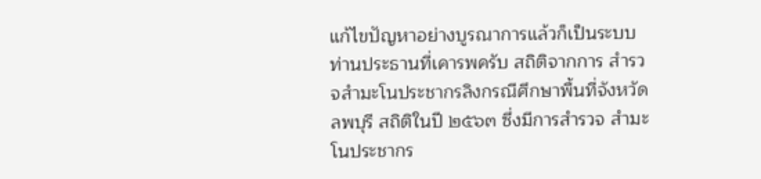แก้ไขปัญหาอย่างบูรณาการแล้วก็เป็นระบบ ท่านประธานที่เคารพครับ สถิติจากการ สำรวจสำมะโนประชากรลิงกรณีศึกษาพื้นที่จังหวัดลพบุรี สถิติในปี ๒๕๖๓ ซึ่งมีการสำรวจ สำมะโนประชากร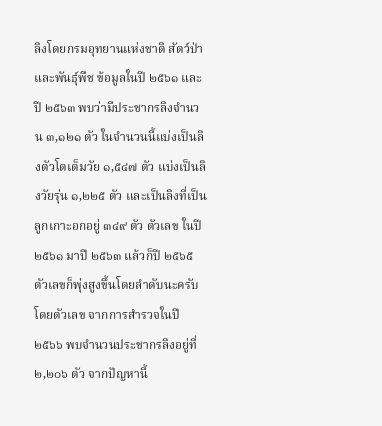ลิงโดยกรมอุทยานแห่งชาติ สัตว์ป่า และพันธุ์พืช ข้อมูลในปี ๒๕๖๑ และปี ๒๕๖๓ พบว่ามีประชากรลิงจำนวน ๓,๑๒๑ ตัว ในจำนวนนี้แบ่งเป็นลิงตัวโตเต็มวัย ๑,๕๔๗ ตัว แบ่งเป็นลิงวัยรุ่น ๑,๒๒๕ ตัว และเป็นลิงที่เป็นลูกเกาะอกอยู่ ๓๔๙ ตัว ตัวเลข ในปี ๒๕๖๑ มาปี ๒๕๖๓ แล้วก็ปี ๒๕๖๕ ตัวเลขก็พุ่งสูงขึ้นโดยลำดับนะครับ โดยตัวเลข จากการสำรวจในปี ๒๕๖๖ พบจำนวนประชากรลิงอยู่ที่ ๒,๒๐๖ ตัว จากปัญหานี้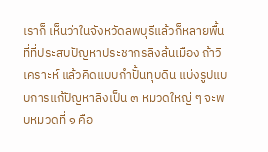เราก็ เห็นว่าในจังหวัดลพบุรีแล้วก็หลายพื้นที่ที่ประสบปัญหาประชากรลิงล้นเมือง ถ้าวิเคราะห์ แล้วคิดแบบกำปั้นทุบดิน แบ่งรูปแบบการแก้ปัญหาลิงเป็น ๓ หมวดใหญ่ ๆ จะพบหมวดที่ ๑ คือ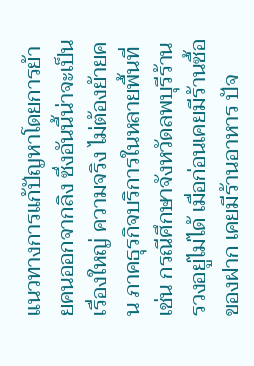แนวทางการแก้ปัญหาโดยการย้ายคนออกจากลิง ซึ่งอันนี้น่าจะเป็นเรื่องใหญ่ ความจริง ไม่ต้องย้ายคน ภาคธุรกิจบริการในหลายพื้นที่ เช่น กรณีศึกษาจังหวัดลพบุรีร้านรวงอยู่ไม่ได้ เมื่อก่อนเคยมีร้านซื้อของฝาก เคยมีร้านอาหาร ปัจ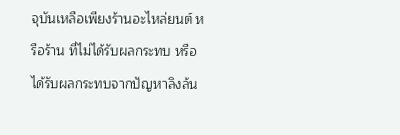จุบันเหลือเพียงร้านอะไหล่ยนต์ หรือร้าน ที่ไม่ได้รับผลกระทบ หรือได้รับผลกระทบจากปัญหาลิงล้น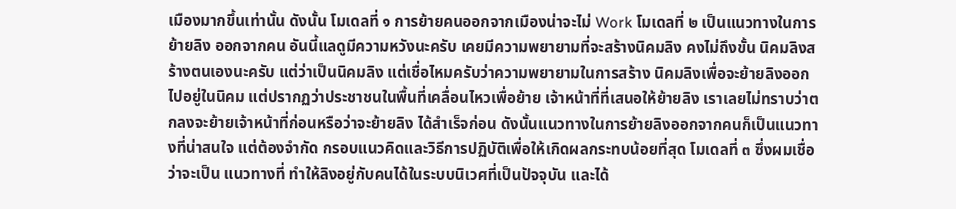เมืองมากขึ้นเท่านั้น ดังนั้น โมเดลที่ ๑ การย้ายคนออกจากเมืองน่าจะไม่ Work โมเดลที่ ๒ เป็นแนวทางในการย้ายลิง ออกจากคน อันนี้แลดูมีความหวังนะครับ เคยมีความพยายามที่จะสร้างนิคมลิง คงไม่ถึงขั้น นิคมลิงสร้างตนเองนะครับ แต่ว่าเป็นนิคมลิง แต่เชื่อไหมครับว่าความพยายามในการสร้าง นิคมลิงเพื่อจะย้ายลิงออกไปอยู่ในนิคม แต่ปรากฏว่าประชาชนในพื้นที่เคลื่อนไหวเพื่อย้าย เจ้าหน้าที่ที่เสนอให้ย้ายลิง เราเลยไม่ทราบว่าตกลงจะย้ายเจ้าหน้าที่ก่อนหรือว่าจะย้ายลิง ได้สำเร็จก่อน ดังนั้นแนวทางในการย้ายลิงออกจากคนก็เป็นแนวทางที่น่าสนใจ แต่ต้องจำกัด กรอบแนวคิดและวิธีการปฏิบัติเพื่อให้เกิดผลกระทบน้อยที่สุด โมเดลที่ ๓ ซึ่งผมเชื่อว่าจะเป็น แนวทางที่ ทำให้ลิงอยู่กับคนได้ในระบบนิเวศที่เป็นปัจจุบัน และได้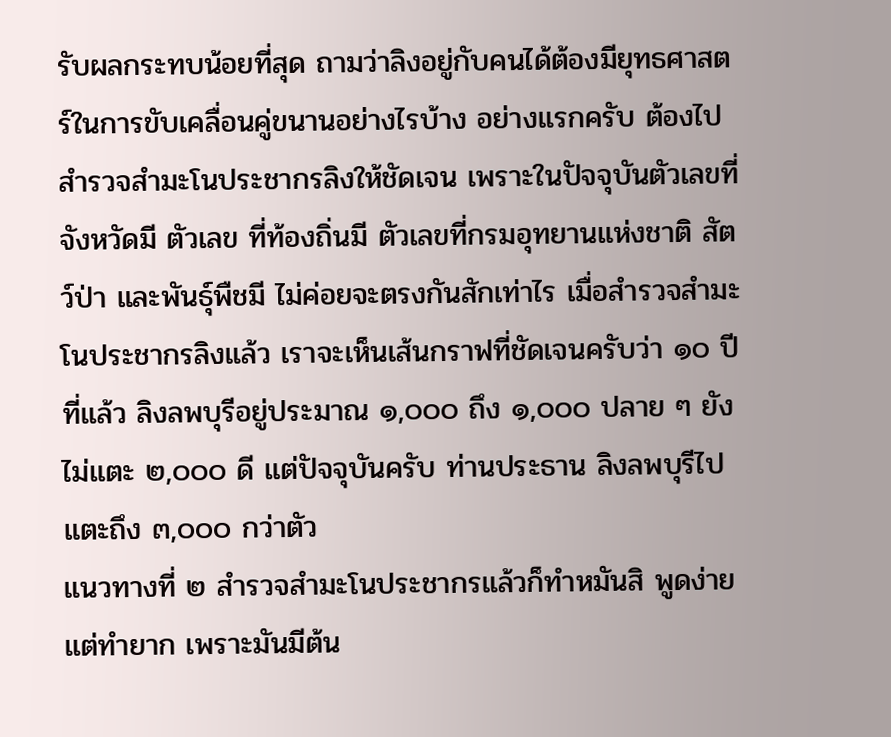รับผลกระทบน้อยที่สุด ถามว่าลิงอยู่กับคนได้ต้องมียุทธศาสตร์ในการขับเคลื่อนคู่ขนานอย่างไรบ้าง อย่างแรกครับ ต้องไปสำรวจสำมะโนประชากรลิงให้ชัดเจน เพราะในปัจจุบันตัวเลขที่จังหวัดมี ตัวเลข ที่ท้องถิ่นมี ตัวเลขที่กรมอุทยานแห่งชาติ สัตว์ป่า และพันธุ์พืชมี ไม่ค่อยจะตรงกันสักเท่าไร เมื่อสำรวจสำมะโนประชากรลิงแล้ว เราจะเห็นเส้นกราฟที่ชัดเจนครับว่า ๑๐ ปีที่แล้ว ลิงลพบุรีอยู่ประมาณ ๑,๐๐๐ ถึง ๑,๐๐๐ ปลาย ๆ ยังไม่แตะ ๒,๐๐๐ ดี แต่ปัจจุบันครับ ท่านประธาน ลิงลพบุรีไปแตะถึง ๓,๐๐๐ กว่าตัว
แนวทางที่ ๒ สำรวจสำมะโนประชากรแล้วก็ทำหมันสิ พูดง่ายแต่ทำยาก เพราะมันมีต้น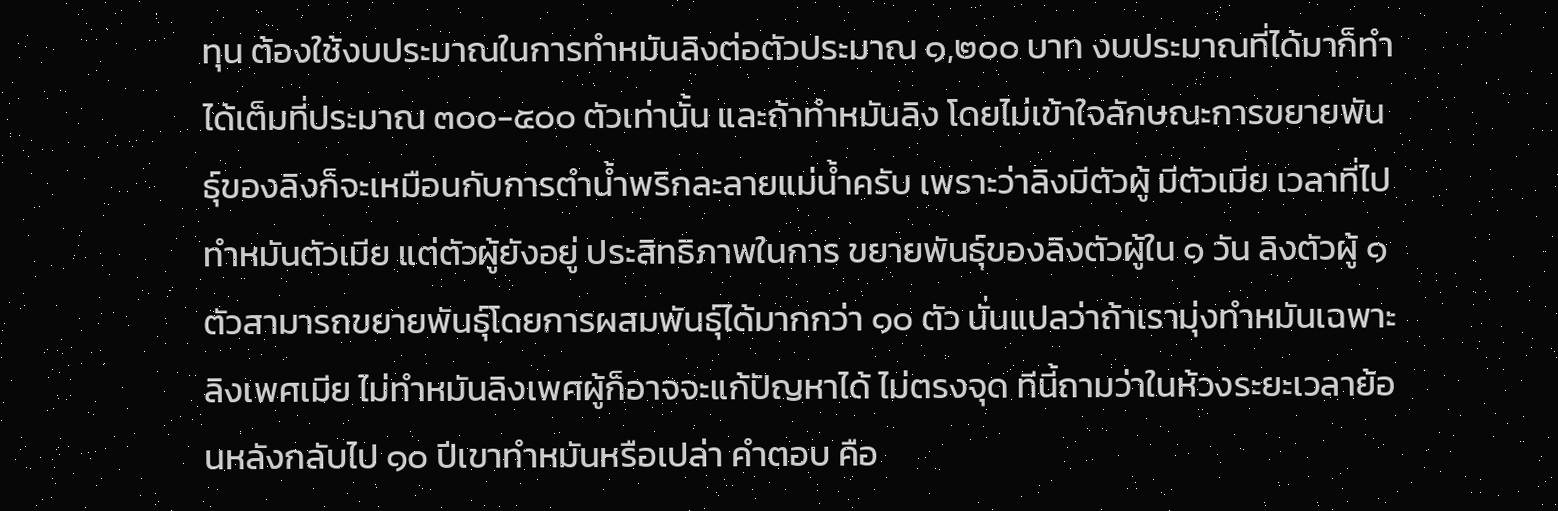ทุน ต้องใช้งบประมาณในการทำหมันลิงต่อตัวประมาณ ๑,๒๐๐ บาท งบประมาณที่ได้มาก็ทำได้เต็มที่ประมาณ ๓๐๐-๕๐๐ ตัวเท่านั้น และถ้าทำหมันลิง โดยไม่เข้าใจลักษณะการขยายพันธุ์ของลิงก็จะเหมือนกับการตำน้ำพริกละลายแม่น้ำครับ เพราะว่าลิงมีตัวผู้ มีตัวเมีย เวลาที่ไปทำหมันตัวเมีย แต่ตัวผู้ยังอยู่ ประสิทธิภาพในการ ขยายพันธุ์ของลิงตัวผู้ใน ๑ วัน ลิงตัวผู้ ๑ ตัวสามารถขยายพันธุ์โดยการผสมพันธุ์ได้มากกว่า ๑๐ ตัว นั่นแปลว่าถ้าเรามุ่งทำหมันเฉพาะลิงเพศเมีย ไม่ทำหมันลิงเพศผู้ก็อาจจะแก้ปัญหาได้ ไม่ตรงจุด ทีนี้ถามว่าในห้วงระยะเวลาย้อนหลังกลับไป ๑๐ ปีเขาทำหมันหรือเปล่า คำตอบ คือ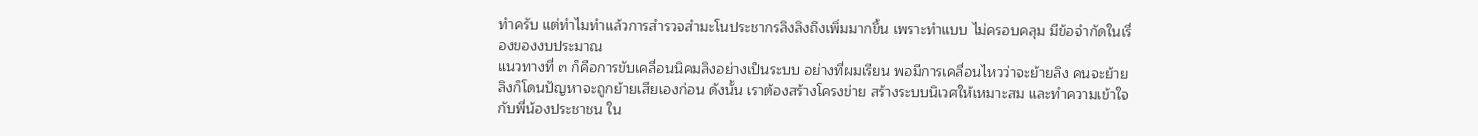ทำครับ แต่ทำไมทำแล้วการสำรวจสำมะโนประชากรลิงลิงถึงเพิ่มมากขึ้น เพราะทำแบบ ไม่ครอบคลุม มีข้อจำกัดในเรื่องของงบประมาณ
แนวทางที่ ๓ ก็คือการขับเคลื่อนนิคมลิงอย่างเป็นระบบ อย่างที่ผมเรียน พอมีการเคลื่อนไหวว่าจะย้ายลิง คนจะย้ายลิงก็โดนปัญหาจะถูกย้ายเสียเองก่อน ดังนั้น เราต้องสร้างโครงข่าย สร้างระบบนิเวศให้เหมาะสม และทำความเข้าใจกับพี่น้องประชาชน ใน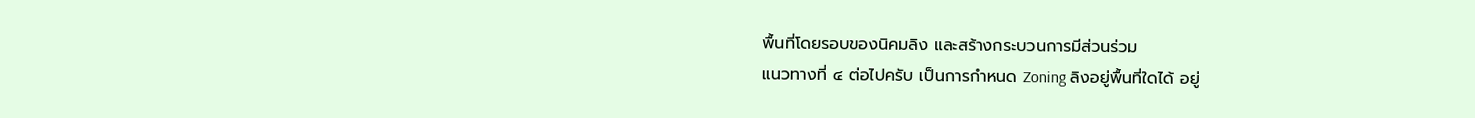พื้นที่โดยรอบของนิคมลิง และสร้างกระบวนการมีส่วนร่วม
แนวทางที่ ๔ ต่อไปครับ เป็นการกำหนด Zoning ลิงอยู่พื้นที่ใดได้ อยู่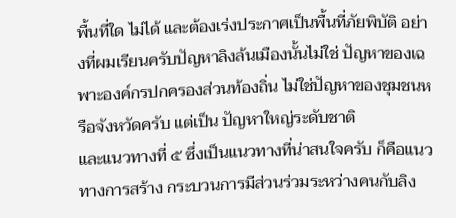พื้นที่ใด ไม่ได้ และต้องเร่งประกาศเป็นพื้นที่ภัยพิบัติ อย่างที่ผมเรียนครับปัญหาลิงล้นเมืองนั้นไม่ใช่ ปัญหาของเฉพาะองค์กรปกครองส่วนท้องถิ่น ไม่ใช่ปัญหาของชุมชนหรือจังหวัดครับ แต่เป็น ปัญหาใหญ่ระดับชาติ
และแนวทางที่ ๕ ซึ่งเป็นแนวทางที่น่าสนใจครับ ก็คือแนวทางการสร้าง กระบวนการมีส่วนร่วมระหว่างคนกับลิง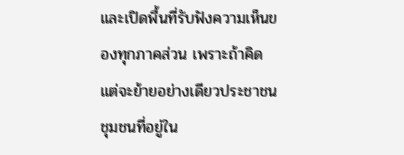และเปิดพื้นที่รับฟังความเห็นของทุกภาคส่วน เพราะถ้าคิดแต่จะย้ายอย่างเดียวประชาชน ชุมชนที่อยู่ใน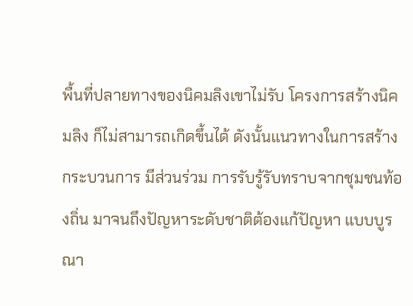พื้นที่ปลายทางของนิคมลิงเขาไม่รับ โครงการสร้างนิคมลิง ก็ไม่สามารถเกิดขึ้นได้ ดังนั้นแนวทางในการสร้างกระบวนการ มีส่วนร่วม การรับรู้รับทราบจากชุมชนท้องถิ่น มาจนถึงปัญหาระดับชาติต้องแก้ปัญหา แบบบูรณา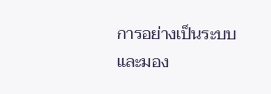การอย่างเป็นระบบ และมอง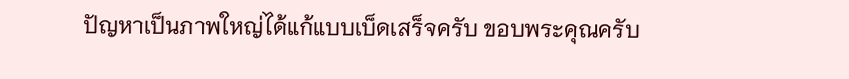ปัญหาเป็นภาพใหญ่ได้แก้แบบเบ็ดเสร็จครับ ขอบพระคุณครับ